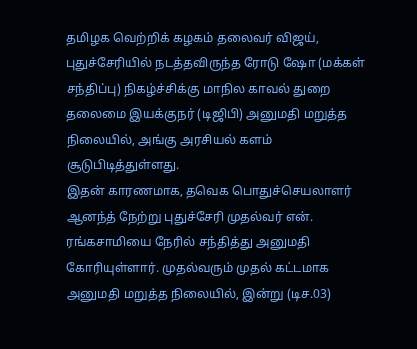தமிழக வெற்றிக் கழகம் தலைவர் விஜய், புதுச்சேரியில் நடத்தவிருந்த ரோடு ஷோ (மக்கள் சந்திப்பு) நிகழ்ச்சிக்கு மாநில காவல் துறை தலைமை இயக்குநர் (டிஜிபி) அனுமதி மறுத்த நிலையில், அங்கு அரசியல் களம் சூடுபிடித்துள்ளது.
இதன் காரணமாக, தவெக பொதுச்செயலாளர் ஆனந்த் நேற்று புதுச்சேரி முதல்வர் என். ரங்கசாமியை நேரில் சந்தித்து அனுமதி கோரியுள்ளார். முதல்வரும் முதல் கட்டமாக அனுமதி மறுத்த நிலையில், இன்று (டிச.03)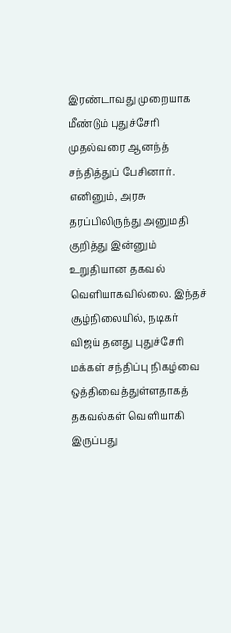இரண்டாவது முறையாக மீண்டும் புதுச்சேரி முதல்வரை ஆனந்த் சந்தித்துப் பேசினார். எனினும், அரசு தரப்பிலிருந்து அனுமதி குறித்து இன்னும் உறுதியான தகவல் வெளியாகவில்லை. இந்தச் சூழ்நிலையில், நடிகர் விஜய் தனது புதுச்சேரி மக்கள் சந்திப்பு நிகழ்வை ஒத்திவைத்துள்ளதாகத் தகவல்கள் வெளியாகி இருப்பது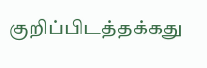குறிப்பிடத்தக்கது